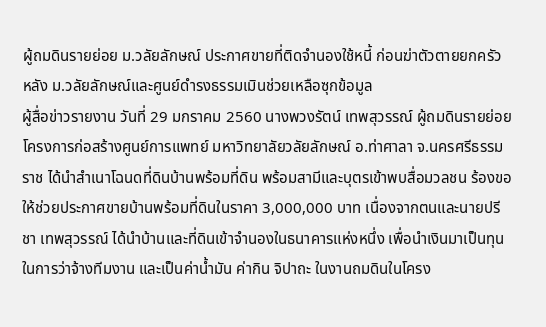ผู้ถมดินรายย่อย ม.วลัยลักษณ์ ประกาศขายที่ติดจำนองใช้หนี้ ก่อนฆ่าตัวตายยกครัว หลัง ม.วลัยลักษณ์และศูนย์ดำรงธรรมเมินช่วยเหลือซุกข้อมูล
ผู้สื่อข่าวรายงาน วันที่ 29 มกราคม 2560 นางพวงรัตน์ เทพสุวรรณ์ ผู้ถมดินรายย่อย โครงการก่อสร้างศูนย์การแพทย์ มหาวิทยาลัยวลัยลักษณ์ อ.ท่าศาลา จ.นครศรีธรรมราช ได้นำสำเนาโฉนดที่ดินบ้านพร้อมที่ดิน พร้อมสามีและบุตรเข้าพบสื่อมวลชน ร้องขอให้ช่วยประกาศขายบ้านพร้อมที่ดินในราคา 3,000,000 บาท เนื่องจากตนและนายปรีชา เทพสุวรรณ์ ได้นำบ้านและที่ดินเข้าจำนองในธนาคารแห่งหนึ่ง เพื่อนำเงินมาเป็นทุนในการว่าจ้างทีมงาน และเป็นค่าน้ำมัน ค่ากิน จิปาถะ ในงานถมดินในโครง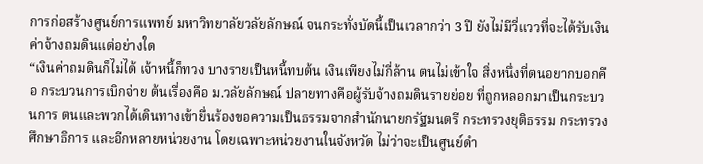การก่อสร้างศูนย์การแพทย์ มหาวิทยาลัยวลัยลักษณ์ จนกระทั่งบัดนี้เป็นเวลากว่า 3 ปี ยังไม่มีวี่แววที่จะได้รับเงินค่าจ้างถมดินแต่อย่างใด
“เงินค่าถมดินก็ไม่ได้ เจ้าหนี้ก็ทวง บางรายเป็นหนี้ทบต้น เงินเพียงไม่กี่ล้าน ตนไม่เข้าใจ สิ่งหนึ่งที่ตนอยากบอกคือ กระบวนการเบิกจ่าย ต้นเรื่องคือ ม.วลัยลักษณ์ ปลายทางคือผู้รับจ้างถมดินรายย่อย ที่ถูกหลอกมาเป็นกระบวนการ ตนและพวกได้เดินทางเข้ายื่นร้องขอความเป็นธรรมจากสำนักนายกรัฐมนตรี กระทรวงยุติธรรม กระทรวงศึกษาธิการ และอีกหลายหน่วยงาน โดยเฉพาะหน่วยงานในจังหวัด ไม่ว่าจะเป็นศูนย์ดำ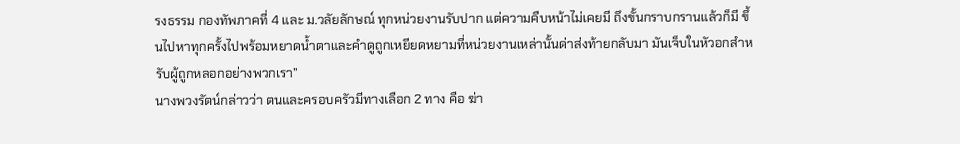รงธรรม กองทัพภาคที่ 4 และ ม.วลัยลักษณ์ ทุกหน่วยงานรับปาก แต่ความคืบหน้าไม่เคยมี ถึงขั้นกราบกรานแล้วก็มี ขึ้นไปหาทุกครั้งไปพร้อมหยาดน้ำตาและคำดูถูกเหยียดหยามที่หน่วยงานเหล่านั้นด่าส่งท้ายกลับมา มันเจ็บในหัวอกสำหรับผู้ถูกหลอกอย่างพวกเรา”
นางพวงรัตน์กล่าวว่า ตนและครอบครัวมีทางเลือก 2 ทาง คือ ฆ่า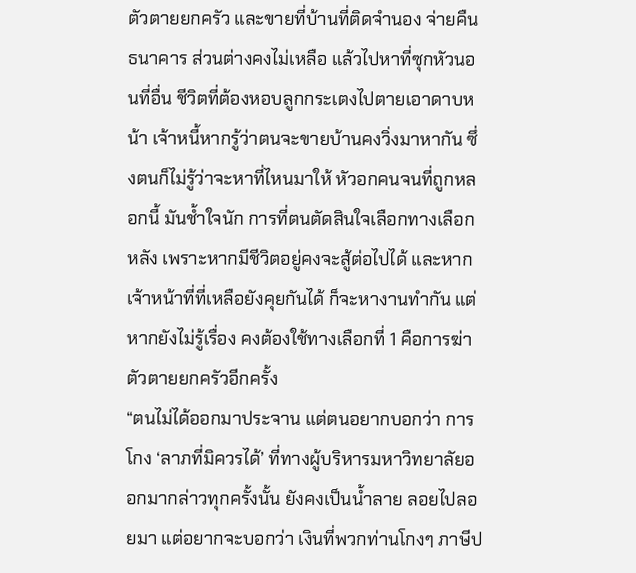ตัวตายยกครัว และขายที่บ้านที่ติดจำนอง จ่ายคืนธนาคาร ส่วนต่างคงไม่เหลือ แล้วไปหาที่ซุกหัวนอนที่อื่น ชีวิตที่ต้องหอบลูกกระเตงไปตายเอาดาบหน้า เจ้าหนี้หากรู้ว่าตนจะขายบ้านคงวิ่งมาหากัน ซึ่งตนก็ไม่รู้ว่าจะหาที่ไหนมาให้ หัวอกคนจนที่ถูกหลอกนี้ มันช้ำใจนัก การที่ตนตัดสินใจเลือกทางเลือกหลัง เพราะหากมีชีวิตอยู่คงจะสู้ต่อไปได้ และหากเจ้าหน้าที่ที่เหลือยังคุยกันได้ ก็จะหางานทำกัน แต่หากยังไม่รู้เรื่อง คงต้องใช้ทางเลือกที่ 1 คือการฆ่าตัวตายยกครัวอีกครั้ง
“ตนไม่ได้ออกมาประจาน แต่ตนอยากบอกว่า การโกง ‘ลาภที่มิควรได้’ ที่ทางผู้บริหารมหาวิทยาลัยออกมากล่าวทุกครั้งนั้น ยังคงเป็นน้ำลาย ลอยไปลอยมา แต่อยากจะบอกว่า เงินที่พวกท่านโกงๆ ภาษีป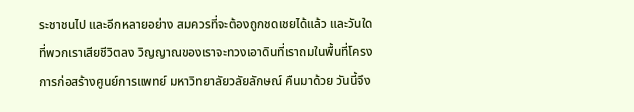ระชาชนไป และอีกหลายอย่าง สมควรที่จะต้องถูกชดเชยได้แล้ว และวันใดที่พวกเราเสียชีวิตลง วิญญาณของเราจะทวงเอาดินที่เราถมในพื้นที่โครงการก่อสร้างศูนย์การแพทย์ มหาวิทยาลัยวลัยลักษณ์ คืนมาด้วย วันนี้จึง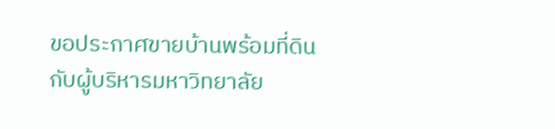ขอประกาศขายบ้านพร้อมที่ดินกับผู้บริหารมหาวิทยาลัย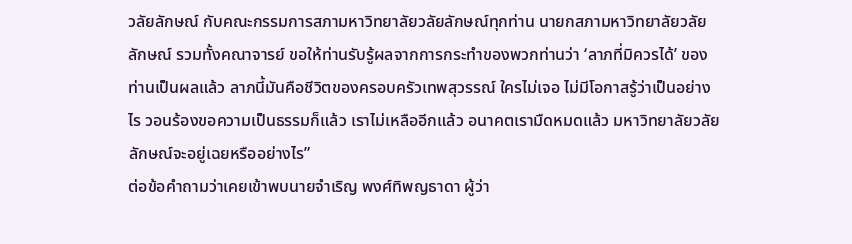วลัยลักษณ์ กับคณะกรรมการสภามหาวิทยาลัยวลัยลักษณ์ทุกท่าน นายกสภามหาวิทยาลัยวลัยลักษณ์ รวมทั้งคณาจารย์ ขอให้ท่านรับรู้ผลจากการกระทำของพวกท่านว่า ‘ลาภที่มิควรได้’ ของท่านเป็นผลแล้ว ลาภนี้มันคือชีวิตของครอบครัวเทพสุวรรณ์ ใครไม่เจอ ไม่มีโอกาสรู้ว่าเป็นอย่างไร วอนร้องขอความเป็นธรรมก็แล้ว เราไม่เหลืออีกแล้ว อนาคตเรามืดหมดแล้ว มหาวิทยาลัยวลัยลักษณ์จะอยู่เฉยหรืออย่างไร”
ต่อข้อคำถามว่าเคยเข้าพบนายจำเริญ พงศ์ทิพญธาดา ผู้ว่า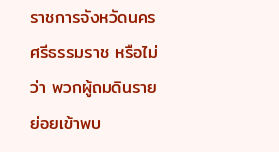ราชการจังหวัดนครศรีธรรมราช หรือไม่ว่า พวกผู้ถมดินรายย่อยเข้าพบ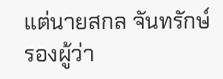แต่นายสกล จันทรักษ์ รองผู้ว่า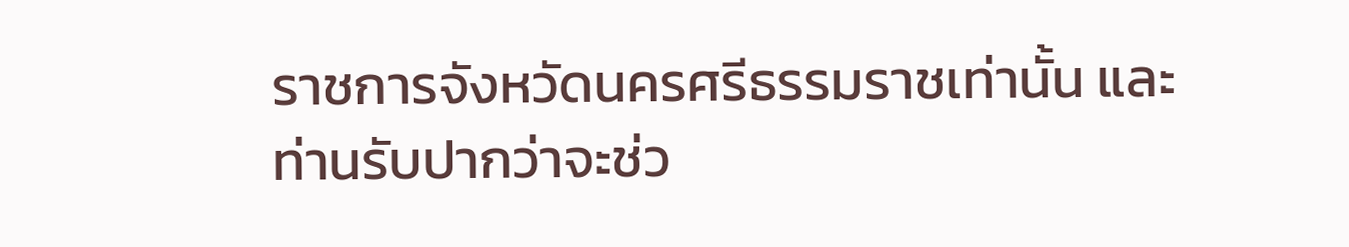ราชการจังหวัดนครศรีธรรมราชเท่านั้น และท่านรับปากว่าจะช่ว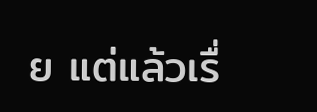ย แต่แล้วเรื่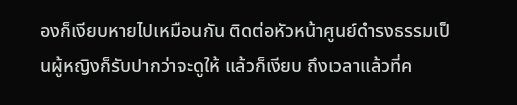องก็เงียบหายไปเหมือนกัน ติดต่อหัวหน้าศูนย์ดำรงธรรมเป็นผู้หญิงก็รับปากว่าจะดูให้ แล้วก็เงียบ ถึงเวลาแล้วที่ค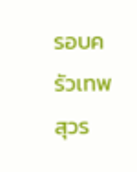รอบครัวเทพสุวร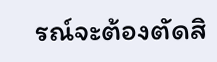รณ์จะต้องตัดสิ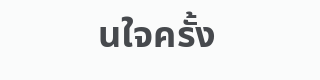นใจครั้ง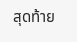สุดท้าย